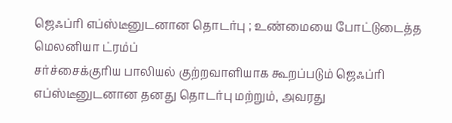ஜெஃப்ரி எப்ஸ்டீனுடனான தொடர்பு ; உண்மையை போட்டுடைத்த மெலனியா ட்ரம்ப்
சர்ச்சைக்குரிய பாலியல் குற்றவாளியாக கூறப்படும் ஜெஃப்ரி எப்ஸ்டீனுடனான தனது தொடர்பு மற்றும், அவரது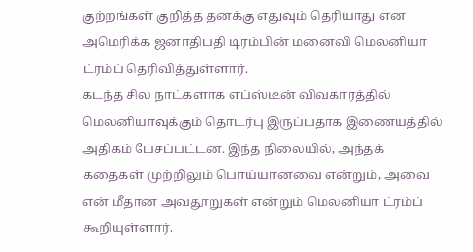குற்றங்கள் குறித்த தனக்கு எதுவும் தெரியாது என அமெரிக்க ஜனாதிபதி டிரம்பின் மனைவி மெலனியா ட்ரம்ப் தெரிவித்துள்ளார்.
கடந்த சில நாட்களாக எப்ஸ்டீன் விவகாரத்தில் மெலனியாவுக்கும் தொடர்பு இருப்பதாக இணையத்தில் அதிகம் பேசப்பட்டன. இந்த நிலையில், அந்தக் கதைகள் முற்றிலும் பொய்யானவை என்றும், அவை என் மீதான அவதூறுகள் என்றும் மெலனியா ட்ரம்ப் கூறியுள்ளார்.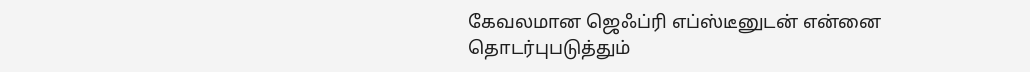கேவலமான ஜெஃப்ரி எப்ஸ்டீனுடன் என்னை தொடர்புபடுத்தும்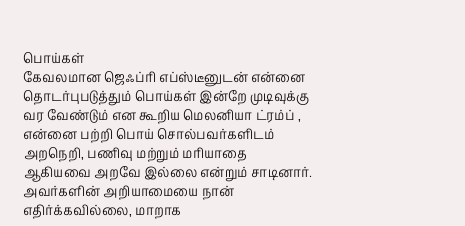பொய்கள்
கேவலமான ஜெஃப்ரி எப்ஸ்டீனுடன் என்னை தொடர்புபடுத்தும் பொய்கள் இன்றே முடிவுக்கு வர வேண்டும் என கூறிய மெலனியா ட்ரம்ப் , என்னை பற்றி பொய் சொல்பவர்களிடம் அறநெறி, பணிவு மற்றும் மரியாதை ஆகியவை அறவே இல்லை என்றும் சாடினார்.
அவர்களின் அறியாமையை நான் எதிர்க்கவில்லை, மாறாக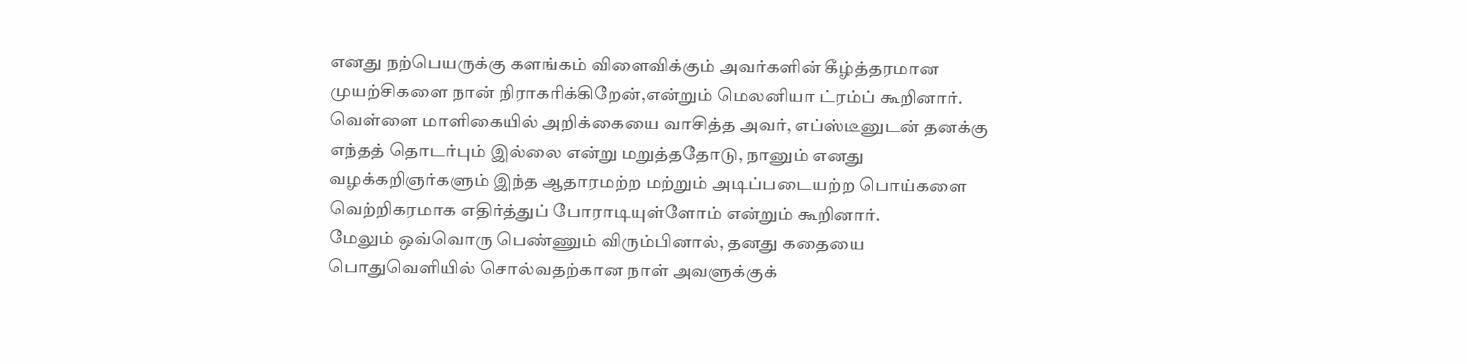எனது நற்பெயருக்கு களங்கம் விளைவிக்கும் அவர்களின் கீழ்த்தரமான முயற்சிகளை நான் நிராகரிக்கிறேன்,என்றும் மெலனியா ட்ரம்ப் கூறினார்.
வெள்ளை மாளிகையில் அறிக்கையை வாசித்த அவர், எப்ஸ்டீனுடன் தனக்கு எந்தத் தொடர்பும் இல்லை என்று மறுத்ததோடு, நானும் எனது வழக்கறிஞர்களும் இந்த ஆதாரமற்ற மற்றும் அடிப்படையற்ற பொய்களை வெற்றிகரமாக எதிர்த்துப் போராடியுள்ளோம் என்றும் கூறினார்.
மேலும் ஒவ்வொரு பெண்ணும் விரும்பினால், தனது கதையை பொதுவெளியில் சொல்வதற்கான நாள் அவளுக்குக்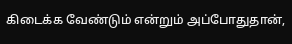கிடைக்க வேண்டும் என்றும் அப்போதுதான்,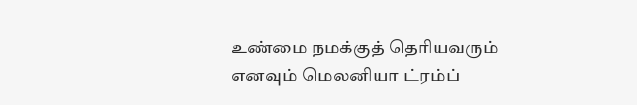உண்மை நமக்குத் தெரியவரும் எனவும் மெலனியா ட்ரம்ப்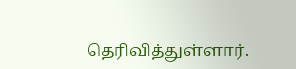தெரிவித்துள்ளார்.